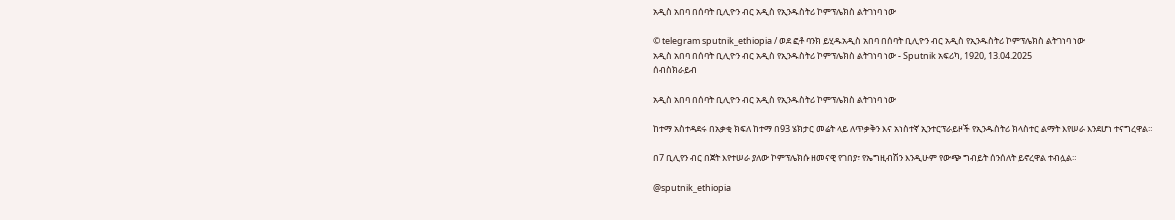አዲስ አበባ በሰባት ቢሊዮን ብር አዲስ የኢንዱስትሪ ኮምፕሌክስ ልትገነባ ነው

© telegram sputnik_ethiopia / ወደ ፎቶ ባንክ ይሂዱአዲስ አበባ በሰባት ቢሊዮን ብር አዲስ የኢንዱስትሪ ኮምፕሌክስ ልትገነባ ነው
አዲስ አበባ በሰባት ቢሊዮን ብር አዲስ የኢንዱስትሪ ኮምፕሌክስ ልትገነባ ነው - Sputnik አፍሪካ, 1920, 13.04.2025
ሰብስክራይብ

አዲስ አበባ በሰባት ቢሊዮን ብር አዲስ የኢንዱስትሪ ኮምፕሌክስ ልትገነባ ነው

ከተማ አስተዳደሩ በአቃቂ ክፍለ ከተማ በ93 ሄክታር መሬት ላይ ለጥቃቅን እና አነስተኛ ኢንተርፕራይዞች የኢንዱስትሪ ክላስተር ልማት እየሠራ እንደሆነ ተናግረዋል።

በ7 ቢሊየን ብር በጀት እየተሠራ ያለው ኮምፕሌክሱ ዘመናዊ የገበያ፣ የኤግዚብሽን እንዲሁም የውጭ ግብይት ሰንሰለት ይኖረዋል ተብሏል።

@sputnik_ethiopia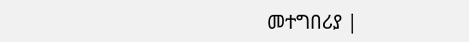መተግበሪያ |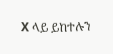X ላይ ይከተሉን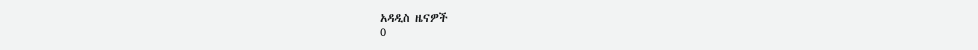አዳዲስ ዜናዎች
0